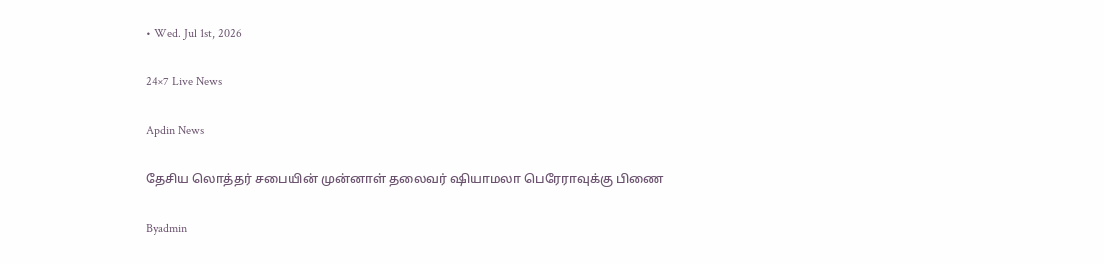• Wed. Jul 1st, 2026

24×7 Live News

Apdin News

தேசிய லொத்தர் சபையின் முன்னாள் தலைவர் ஷியாமலா பெரேராவுக்கு பிணை

Byadmin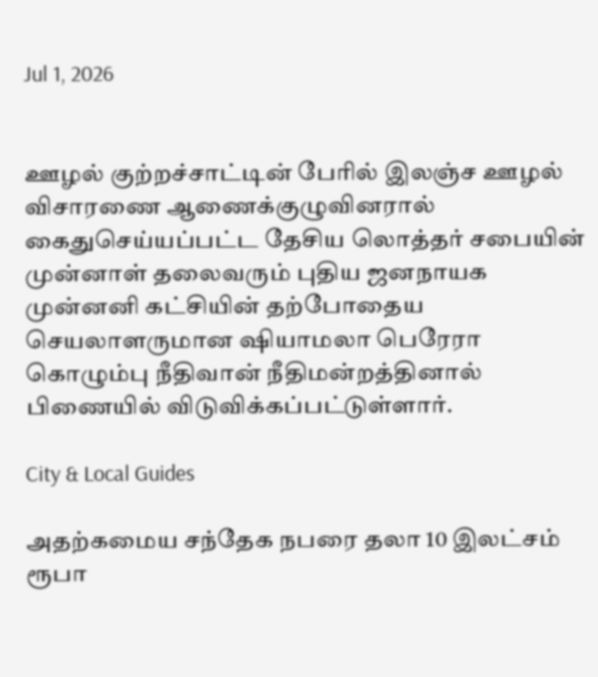Jul 1, 2026


ஊழல் குற்றச்சாட்டின் பேரில் இலஞ்ச ஊழல் விசாரணை ஆணைக்குழுவினரால் கைதுசெய்யப்பட்ட தேசிய லொத்தர் சபையின் முன்னாள் தலைவரும் புதிய ஜனநாயக முன்னனி கட்சியின் தற்போதைய செயலாளருமான ஷியாமலா பெரேரா கொழும்பு நீதிவான் நீதிமன்றத்தினால் பிணையில் விடுவிக்கப்பட்டுள்ளார்.

City & Local Guides

அதற்கமைய சந்தேக நபரை தலா 10 இலட்சம் ரூபா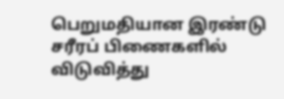பெறுமதியான இரண்டு சரீரப் பிணைகளில் விடுவித்து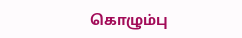கொழும்பு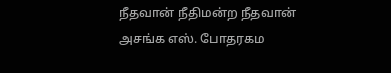நீதவான் நீதிமன்ற நீதவான் அசங்க எஸ். போதரகம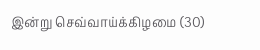இன்று செவ்வாய்க்கிழமை (30)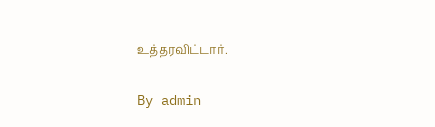உத்தரவிட்டார்.

By admin